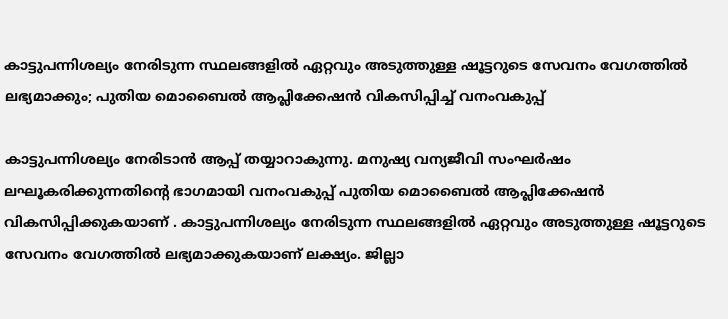കാട്ടുപന്നിശല്യം നേരിടുന്ന സ്ഥലങ്ങളിൽ ഏറ്റവും അടുത്തുള്ള ഷൂട്ടറുടെ സേവനം വേഗത്തിൽ ലഭ്യമാക്കും; പുതിയ മൊബൈൽ ആപ്ലിക്കേഷൻ വികസിപ്പിച്ച് വനംവകുപ്പ്

കാട്ടുപന്നിശല്യം നേരിടാൻ ആപ്പ് തയ്യാറാകുന്നു. മനുഷ്യ വന്യജീവി സംഘർഷം ലഘൂകരിക്കുന്നതിന്റെ ഭാഗമായി വനംവകുപ്പ് പുതിയ മൊബൈൽ ആപ്ലിക്കേഷൻ വികസിപ്പിക്കുകയാണ് . കാട്ടുപന്നിശല്യം നേരിടുന്ന സ്ഥലങ്ങളിൽ ഏറ്റവും അടുത്തുള്ള ഷൂട്ടറുടെ സേവനം വേഗത്തിൽ ലഭ്യമാക്കുകയാണ് ലക്ഷ്യം. ജില്ലാ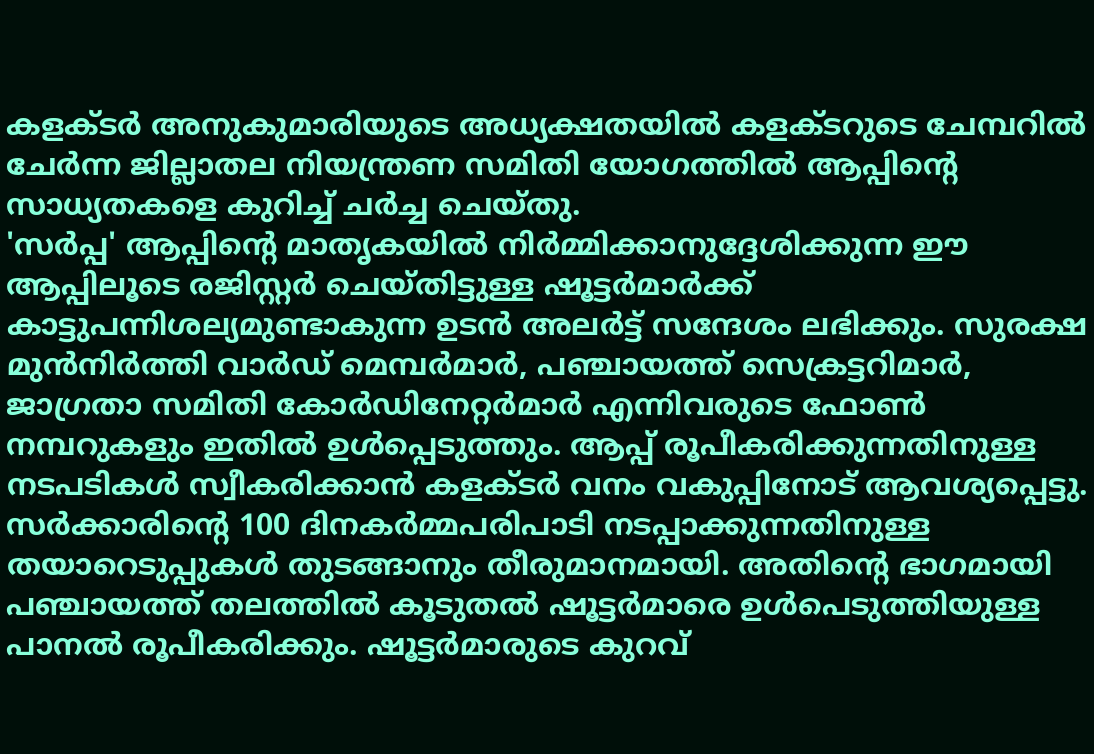കളക്ടർ അനുകുമാരിയുടെ അധ്യക്ഷതയിൽ കളക്ടറുടെ ചേമ്പറിൽ ചേർന്ന ജില്ലാതല നിയന്ത്രണ സമിതി യോഗത്തിൽ ആപ്പിന്റെ സാധ്യതകളെ കുറിച്ച് ചർച്ച ചെയ്തു.
'സർപ്പ' ആപ്പിന്റെ മാതൃകയിൽ നിർമ്മിക്കാനുദ്ദേശിക്കുന്ന ഈ ആപ്പിലൂടെ രജിസ്റ്റർ ചെയ്തിട്ടുള്ള ഷൂട്ടർമാർക്ക് കാട്ടുപന്നിശല്യമുണ്ടാകുന്ന ഉടൻ അലർട്ട് സന്ദേശം ലഭിക്കും. സുരക്ഷ മുൻനിർത്തി വാർഡ് മെമ്പർമാർ, പഞ്ചായത്ത് സെക്രട്ടറിമാർ, ജാഗ്രതാ സമിതി കോർഡിനേറ്റർമാർ എന്നിവരുടെ ഫോൺ നമ്പറുകളും ഇതിൽ ഉൾപ്പെടുത്തും. ആപ്പ് രൂപീകരിക്കുന്നതിനുള്ള നടപടികൾ സ്വീകരിക്കാൻ കളക്ടർ വനം വകുപ്പിനോട് ആവശ്യപ്പെട്ടു.
സർക്കാരിന്റെ 100 ദിനകർമ്മപരിപാടി നടപ്പാക്കുന്നതിനുള്ള തയാറെടുപ്പുകൾ തുടങ്ങാനും തീരുമാനമായി. അതിന്റെ ഭാഗമായി പഞ്ചായത്ത് തലത്തിൽ കൂടുതൽ ഷൂട്ടർമാരെ ഉൾപെടുത്തിയുള്ള പാനൽ രൂപീകരിക്കും. ഷൂട്ടർമാരുടെ കുറവ്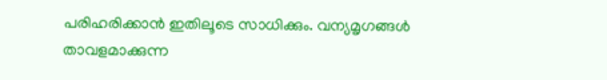പരിഹരിക്കാൻ ഇതിലൂടെ സാധിക്കും. വന്യമൃഗങ്ങൾ താവളമാക്കുന്ന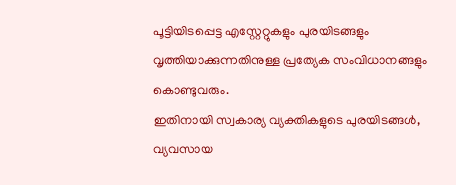പൂട്ടിയിടപ്പെട്ട എസ്റ്റേറ്റുകളും പുരയിടങ്ങളും വൃത്തിയാക്കുന്നതിനുള്ള പ്രത്യേക സംവിധാനങ്ങളും കൊണ്ടുവരും.
ഇതിനായി സ്വകാര്യ വ്യക്തികളുടെ പുരയിടങ്ങൾ, വ്യവസായ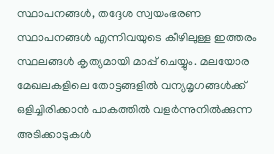സ്ഥാപനങ്ങൾ, തദ്ദേശ സ്വയംഭരണ സ്ഥാപനങ്ങൾ എന്നിവയുടെ കീഴിലുള്ള ഇത്തരം സ്ഥലങ്ങൾ കൃത്യമായി മാപ്പ് ചെയ്യും. മലയോര മേഖലകളിലെ തോട്ടങ്ങളിൽ വന്യമൃഗങ്ങൾക്ക് ഒളിച്ചിരിക്കാൻ പാകത്തിൽ വളർന്നുനിൽക്കുന്ന അടിക്കാടുകൾ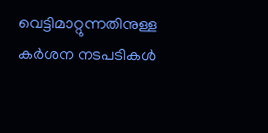വെട്ടിമാറ്റുന്നതിനുള്ള കർശന നടപടികൾ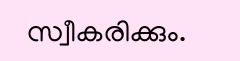സ്വീകരിക്കും.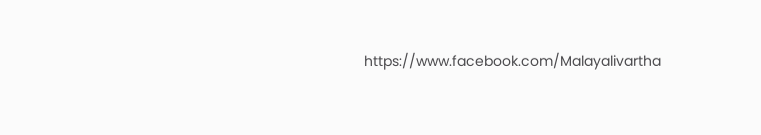https://www.facebook.com/Malayalivartha